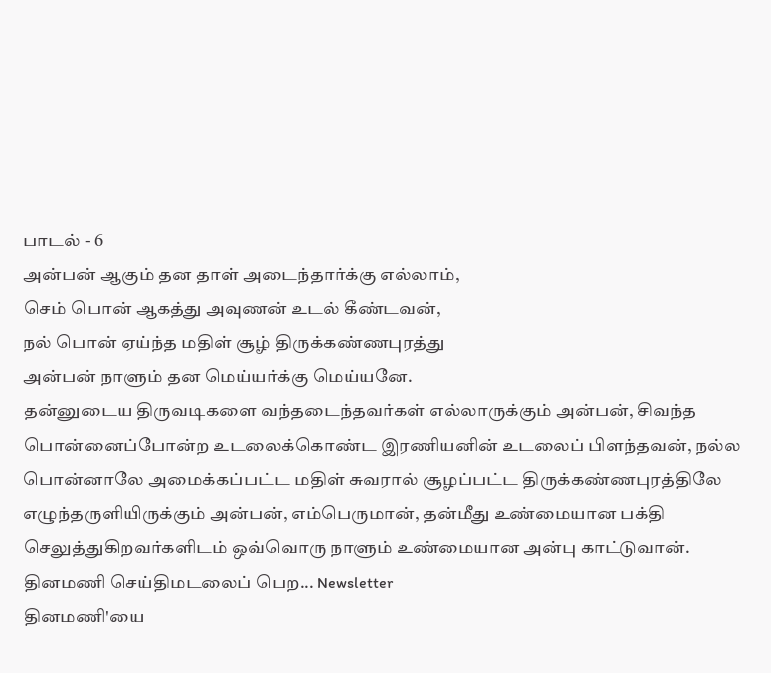பாடல் - 6
அன்பன் ஆகும் தன தாள் அடைந்தார்க்கு எல்லாம்,
செம் பொன் ஆகத்து அவுணன் உடல் கீண்டவன்,
நல் பொன் ஏய்ந்த மதிள் சூழ் திருக்கண்ணபுரத்து
அன்பன் நாளும் தன மெய்யர்க்கு மெய்யனே.
தன்னுடைய திருவடிகளை வந்தடைந்தவர்கள் எல்லாருக்கும் அன்பன், சிவந்த பொன்னைப்போன்ற உடலைக்கொண்ட இரணியனின் உடலைப் பிளந்தவன், நல்ல பொன்னாலே அமைக்கப்பட்ட மதிள் சுவரால் சூழப்பட்ட திருக்கண்ணபுரத்திலே எழுந்தருளியிருக்கும் அன்பன், எம்பெருமான், தன்மீது உண்மையான பக்தி செலுத்துகிறவர்களிடம் ஒவ்வொரு நாளும் உண்மையான அன்பு காட்டுவான்.
தினமணி செய்திமடலைப் பெற... Newsletter
தினமணி'யை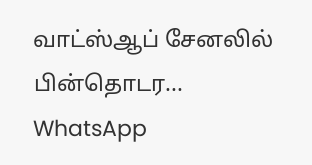வாட்ஸ்ஆப் சேனலில் பின்தொடர... WhatsApp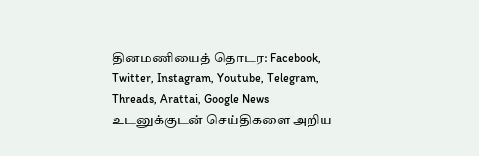தினமணியைத் தொடர: Facebook, Twitter, Instagram, Youtube, Telegram, Threads, Arattai, Google News
உடனுக்குடன் செய்திகளை அறிய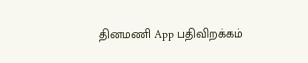தினமணி App பதிவிறக்கம்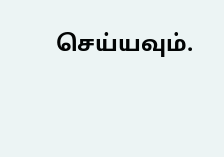செய்யவும்.